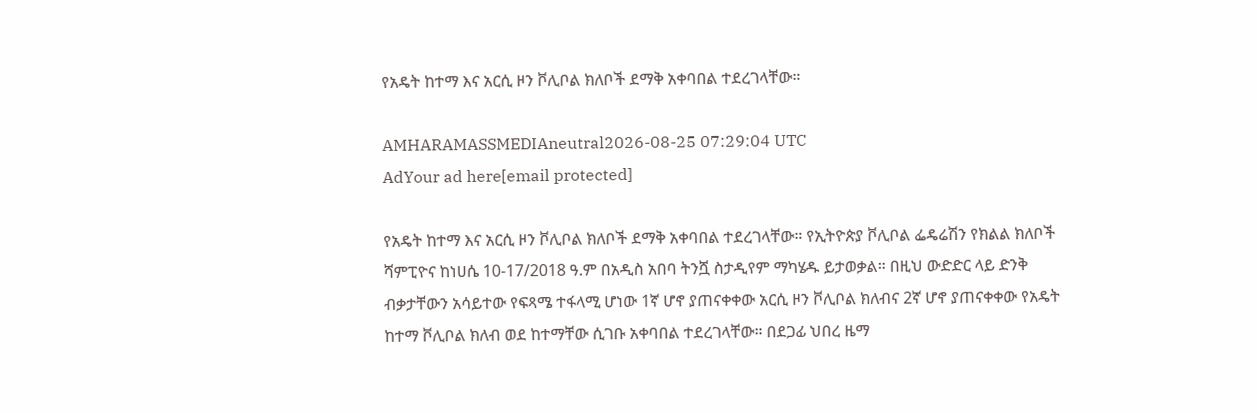የአዴት ከተማ እና አርሲ ዞን ቮሊቦል ክለቦች ደማቅ አቀባበል ተደረገላቸው።

AMHARAMASSMEDIAneutral2026-08-25 07:29:04 UTC
AdYour ad here[email protected]

የአዴት ከተማ እና አርሲ ዞን ቮሊቦል ክለቦች ደማቅ አቀባበል ተደረገላቸው። የኢትዮጵያ ቮሊቦል ፌዴሬሽን የክልል ክለቦች ሻምፒዮና ከነሀሴ 10-17/2018 ዓ.ም በአዲስ አበባ ትንሿ ስታዲየም ማካሄዱ ይታወቃል። በዚህ ውድድር ላይ ድንቅ ብቃታቸውን አሳይተው የፍጻሜ ተፋላሚ ሆነው 1ኛ ሆኖ ያጠናቀቀው አርሲ ዞን ቮሊቦል ክለብና 2ኛ ሆኖ ያጠናቀቀው የአዴት ከተማ ቮሊቦል ክለብ ወደ ከተማቸው ሲገቡ አቀባበል ተደረገላቸው። በደጋፊ ህበረ ዜማ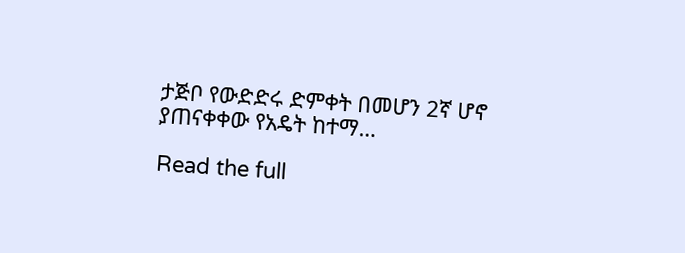ታጅቦ የውድድሩ ድምቀት በመሆን 2ኛ ሆኖ ያጠናቀቀው የአዴት ከተማ…

Read the full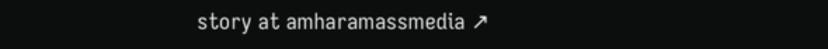story at amharamassmedia ↗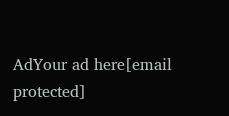AdYour ad here[email protected]